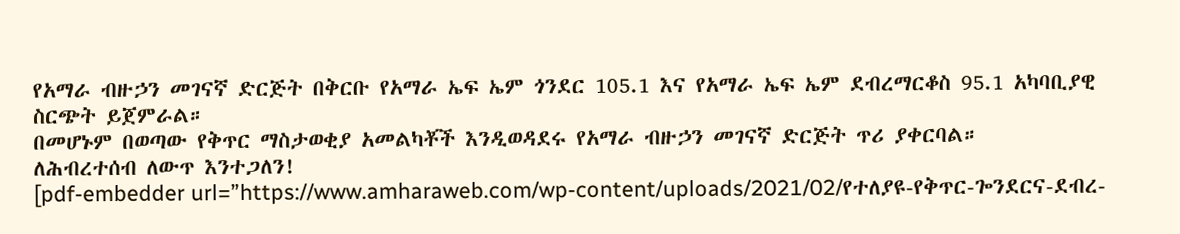የአማራ ብዙኃን መገናኛ ድርጅት በቅርቡ የአማራ ኤፍ ኤም ጎንደር 105.1 እና የአማራ ኤፍ ኤም ደብረማርቆስ 95.1 አካባቢያዊ ስርጭት ይጀምራል።
በመሆኑም በወጣው የቅጥር ማስታወቂያ አመልካቾች እንዲወዳደሩ የአማራ ብዙኃን መገናኛ ድርጅት ጥሪ ያቀርባል።
ለሕብረተሰብ ለውጥ እንተጋለን!
[pdf-embedder url=”https://www.amharaweb.com/wp-content/uploads/2021/02/የተለያዩ-የቅጥር-ጐንደርና-ደብረ-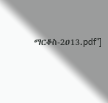ማርቆስ-2ዐ13.pdf”]